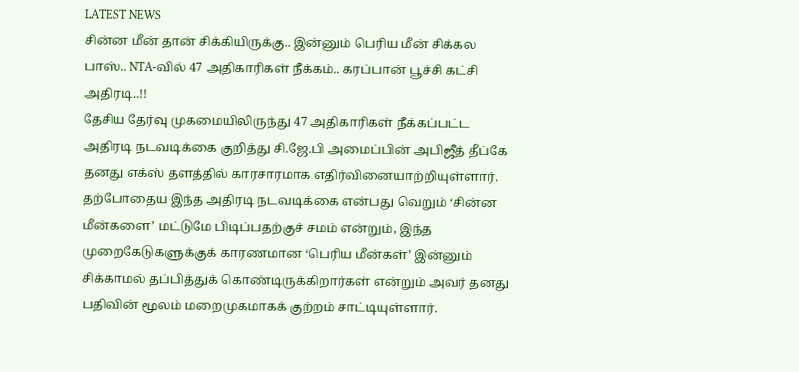LATEST NEWS
சின்ன மீன் தான் சிக்கியிருக்கு.. இன்னும் பெரிய மீன் சிக்கல பாஸ்.. NTA-வில் 47 அதிகாரிகள் நீக்கம்.. கரப்பான் பூச்சி கட்சி அதிரடி..!!
தேசிய தேர்வு முகமையிலிருந்து 47 அதிகாரிகள் நீக்கப்பட்ட அதிரடி நடவடிக்கை குறித்து சி.ஜே.பி அமைப்பின் அபிஜீத் தீப்கே தனது எக்ஸ் தளத்தில் காரசாரமாக எதிர்வினையாற்றியுள்ளார். தற்போதைய இந்த அதிரடி நடவடிக்கை என்பது வெறும் ‘சின்ன மீன்களை’ மட்டுமே பிடிப்பதற்குச் சமம் என்றும், இந்த முறைகேடுகளுக்குக் காரணமான ‘பெரிய மீன்கள்’ இன்னும் சிக்காமல் தப்பித்துக் கொண்டிருக்கிறார்கள் என்றும் அவர் தனது பதிவின் மூலம் மறைமுகமாகக் குற்றம் சாட்டியுள்ளார்.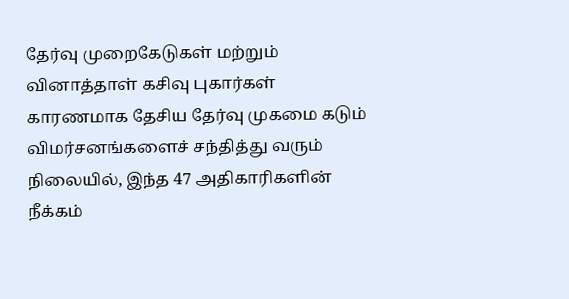தேர்வு முறைகேடுகள் மற்றும் வினாத்தாள் கசிவு புகார்கள் காரணமாக தேசிய தேர்வு முகமை கடும் விமர்சனங்களைச் சந்தித்து வரும் நிலையில், இந்த 47 அதிகாரிகளின் நீக்கம்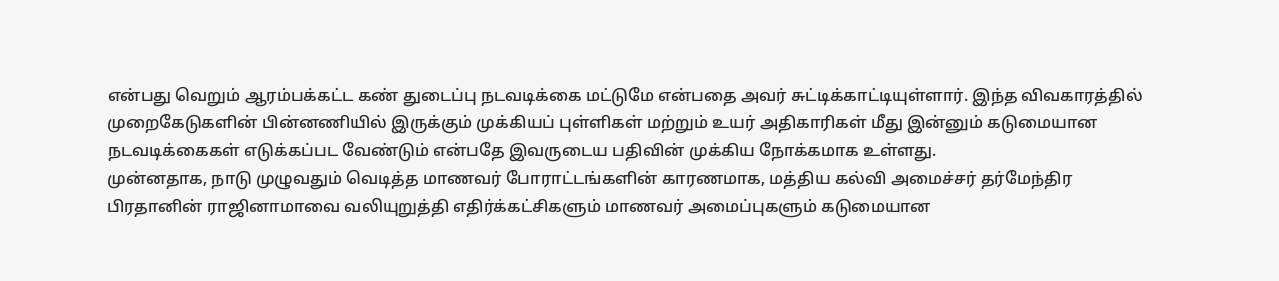என்பது வெறும் ஆரம்பக்கட்ட கண் துடைப்பு நடவடிக்கை மட்டுமே என்பதை அவர் சுட்டிக்காட்டியுள்ளார். இந்த விவகாரத்தில் முறைகேடுகளின் பின்னணியில் இருக்கும் முக்கியப் புள்ளிகள் மற்றும் உயர் அதிகாரிகள் மீது இன்னும் கடுமையான நடவடிக்கைகள் எடுக்கப்பட வேண்டும் என்பதே இவருடைய பதிவின் முக்கிய நோக்கமாக உள்ளது.
முன்னதாக, நாடு முழுவதும் வெடித்த மாணவர் போராட்டங்களின் காரணமாக, மத்திய கல்வி அமைச்சர் தர்மேந்திர பிரதானின் ராஜினாமாவை வலியுறுத்தி எதிர்க்கட்சிகளும் மாணவர் அமைப்புகளும் கடுமையான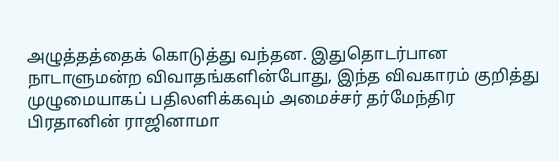அழுத்தத்தைக் கொடுத்து வந்தன. இதுதொடர்பான நாடாளுமன்ற விவாதங்களின்போது, இந்த விவகாரம் குறித்து முழுமையாகப் பதிலளிக்கவும் அமைச்சர் தர்மேந்திர பிரதானின் ராஜினாமா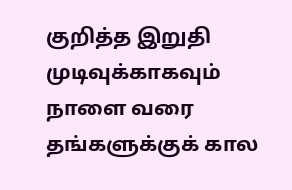குறித்த இறுதி முடிவுக்காகவும் நாளை வரை தங்களுக்குக் கால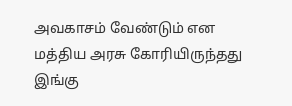அவகாசம் வேண்டும் என மத்திய அரசு கோரியிருந்தது இங்கு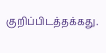குறிப்பிடத்தக்கது.